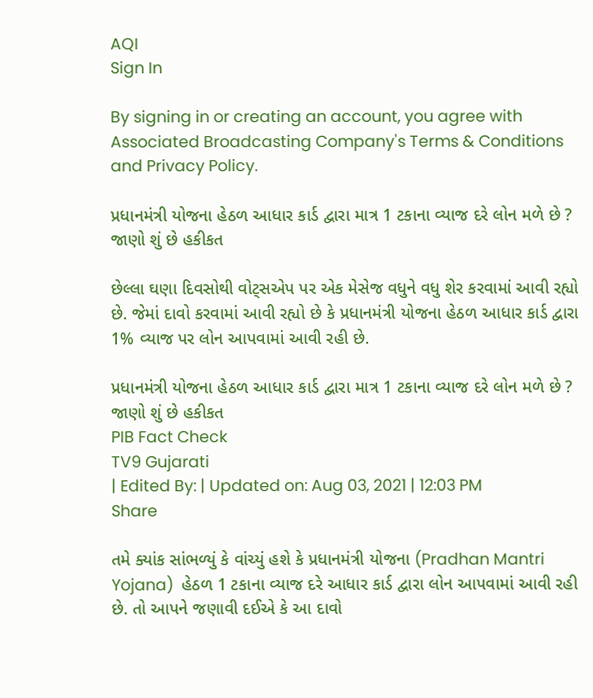AQI
Sign In

By signing in or creating an account, you agree with Associated Broadcasting Company's Terms & Conditions and Privacy Policy.

પ્રધાનમંત્રી યોજના હેઠળ આધાર કાર્ડ દ્વારા માત્ર 1 ટકાના વ્યાજ દરે લોન મળે છે ? જાણો શું છે હકીકત

છેલ્લા ઘણા દિવસોથી વોટ્સએપ પર એક મેસેજ વધુને વધુ શેર કરવામાં આવી રહ્યો છે. જેમાં દાવો કરવામાં આવી રહ્યો છે કે પ્રધાનમંત્રી યોજના હેઠળ આધાર કાર્ડ દ્વારા 1% વ્યાજ પર લોન આપવામાં આવી રહી છે.

પ્રધાનમંત્રી યોજના હેઠળ આધાર કાર્ડ દ્વારા માત્ર 1 ટકાના વ્યાજ દરે લોન મળે છે ? જાણો શું છે હકીકત
PIB Fact Check
TV9 Gujarati
| Edited By: | Updated on: Aug 03, 2021 | 12:03 PM
Share

તમે ક્યાંક સાંભળ્યું કે વાંચ્યું હશે કે પ્રધાનમંત્રી યોજના (Pradhan Mantri Yojana)  હેઠળ 1 ટકાના વ્યાજ દરે આધાર કાર્ડ દ્વારા લોન આપવામાં આવી રહી છે. તો આપને જણાવી દઈએ કે આ દાવો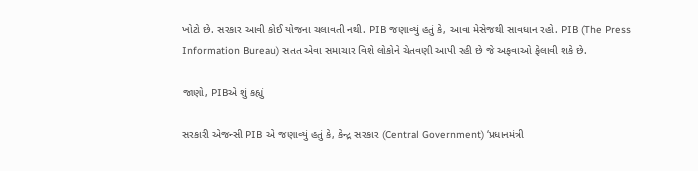ખોટો છે. સરકાર આવી કોઈ યોજના ચલાવતી નથી. PIB જણાવ્યું હતું કે, આવા મેસેજથી સાવધાન રહો. PIB (The Press Information Bureau) સતત એવા સમાચાર વિશે લોકોને ચેતવણી આપી રહી છે જે અફવાઓ ફેલાવી શકે છે.

જાણો, PIBએ શું કહ્યું

સરકારી એજન્સી PIB એ જણાવ્યું હતું કે, કેન્દ્ર સરકાર (Central Government) ‘પ્રધાનમંત્રી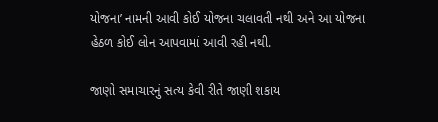યોજના’ નામની આવી કોઈ યોજના ચલાવતી નથી અને આ યોજના હેઠળ કોઈ લોન આપવામાં આવી રહી નથી.

જાણો સમાચારનું સત્ય કેવી રીતે જાણી શકાય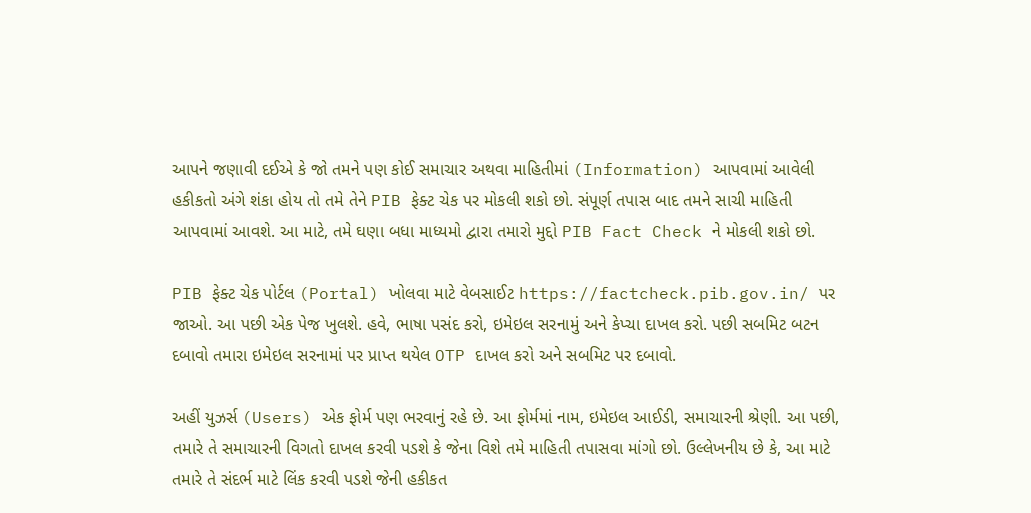આપને જણાવી દઈએ કે જો તમને પણ કોઈ સમાચાર અથવા માહિતીમાં (Information) આપવામાં આવેલી હકીકતો અંગે શંકા હોય તો તમે તેને PIB ફેક્ટ ચેક પર મોકલી શકો છો. સંપૂર્ણ તપાસ બાદ તમને સાચી માહિતી આપવામાં આવશે. આ માટે, તમે ઘણા બધા માધ્યમો દ્વારા તમારો મુદ્દો PIB Fact Check ને મોકલી શકો છો.

PIB ફેક્ટ ચેક પોર્ટલ (Portal) ખોલવા માટે વેબસાઈટ https://factcheck.pib.gov.in/ પર જાઓ. આ પછી એક પેજ ખુલશે. હવે, ભાષા પસંદ કરો, ઇમેઇલ સરનામું અને કેપ્ચા દાખલ કરો. પછી સબમિટ બટન દબાવો તમારા ઇમેઇલ સરનામાં પર પ્રાપ્ત થયેલ OTP દાખલ કરો અને સબમિટ પર દબાવો.

અહીં યુઝર્સ (Users) એક ફોર્મ પણ ભરવાનું રહે છે. આ ફોર્મમાં નામ, ઇમેઇલ આઈડી, સમાચારની શ્રેણી. આ પછી, તમારે તે સમાચારની વિગતો દાખલ કરવી પડશે કે જેના વિશે તમે માહિતી તપાસવા માંગો છો. ઉલ્લેખનીય છે કે, આ માટે તમારે તે સંદર્ભ માટે લિંક કરવી પડશે જેની હકીકત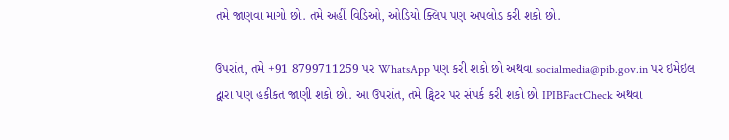તમે જાણવા માગો છો. તમે અહીં વિડિઓ, ઓડિયો ક્લિપ પણ અપલોડ કરી શકો છો.

ઉપરાંત, તમે +91 8799711259 પર WhatsApp પણ કરી શકો છો અથવા socialmedia@pib.gov.in પર ઇમેઇલ દ્વારા પણ હકીકત જાણી શકો છો. આ ઉપરાંત, તમે ટ્વિટર પર સંપર્ક કરી શકો છો IPIBFactCheck અથવા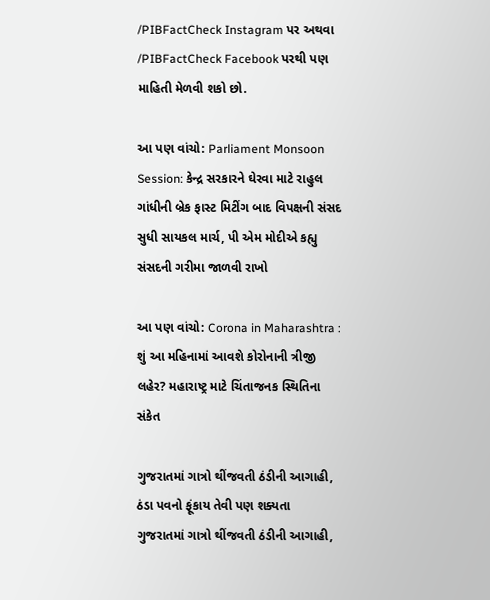/PIBFactCheck Instagram પર અથવા /PIBFactCheck Facebook પરથી પણ માહિતી મેળવી શકો છો.

આ પણ વાંચો: Parliament Monsoon Session: કેન્દ્ર સરકારને ઘેરવા માટે રાહુલ ગાંધીની બ્રેક ફાસ્ટ મિટીંગ બાદ વિપક્ષની સંસદ સુધી સાયકલ માર્ચ, પી એમ મોદીએ કહ્યુ સંસદની ગરીમા જાળવી રાખો

આ પણ વાંચો: Corona in Maharashtra : શું આ મહિનામાં આવશે કોરોનાની ત્રીજી લહેર? મહારાષ્ટ્ર માટે ચિંતાજનક સ્થિતિના સંકેત

ગુજરાતમાં ગાત્રો થીંજવતી ઠંડીની આગાહી, ઠંડા પવનો ફૂંકાય તેવી પણ શક્યતા
ગુજરાતમાં ગાત્રો થીંજવતી ઠંડીની આગાહી,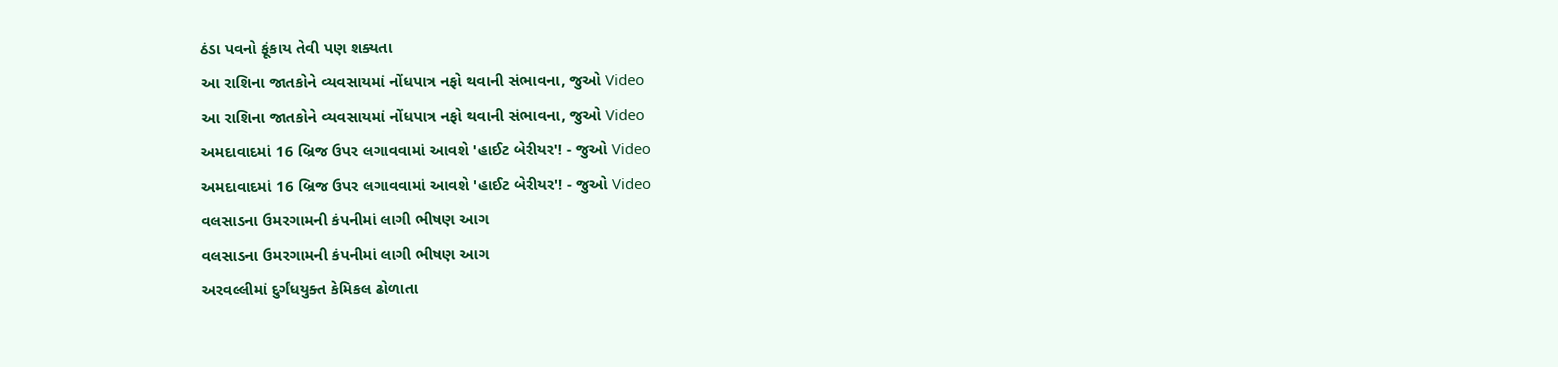ઠંડા પવનો ફૂંકાય તેવી પણ શક્યતા
આ રાશિના જાતકોને વ્યવસાયમાં નોંધપાત્ર નફો થવાની સંભાવના, જુઓ Video
આ રાશિના જાતકોને વ્યવસાયમાં નોંધપાત્ર નફો થવાની સંભાવના, જુઓ Video
અમદાવાદમાં 16 બ્રિજ ઉપર લગાવવામાં આવશે 'હાઈટ બેરીયર'! - જુઓ Video
અમદાવાદમાં 16 બ્રિજ ઉપર લગાવવામાં આવશે 'હાઈટ બેરીયર'! - જુઓ Video
વલસાડના ઉમરગામની કંપનીમાં લાગી ભીષણ આગ
વલસાડના ઉમરગામની કંપનીમાં લાગી ભીષણ આગ
અરવલ્લીમાં દુર્ગંધયુક્ત કેમિકલ ઢોળાતા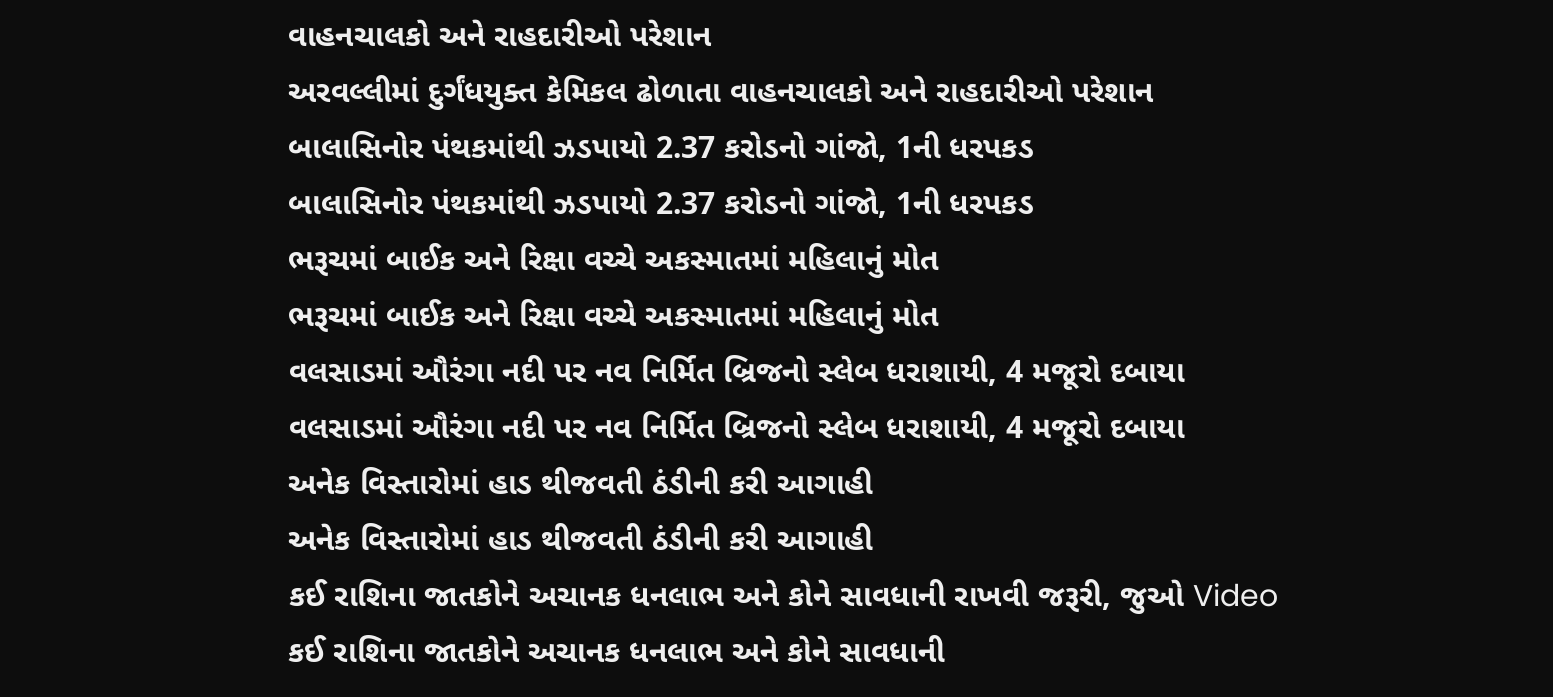વાહનચાલકો અને રાહદારીઓ પરેશાન
અરવલ્લીમાં દુર્ગંધયુક્ત કેમિકલ ઢોળાતા વાહનચાલકો અને રાહદારીઓ પરેશાન
બાલાસિનોર પંથકમાંથી ઝડપાયો 2.37 કરોડનો ગાંજો, 1ની ધરપકડ
બાલાસિનોર પંથકમાંથી ઝડપાયો 2.37 કરોડનો ગાંજો, 1ની ધરપકડ
ભરૂચમાં બાઈક અને રિક્ષા વચ્ચે અકસ્માતમાં મહિલાનું મોત
ભરૂચમાં બાઈક અને રિક્ષા વચ્ચે અકસ્માતમાં મહિલાનું મોત
વલસાડમાં ઔરંગા નદી પર નવ નિર્મિત બ્રિજનો સ્લેબ ધરાશાયી, 4 મજૂરો દબાયા
વલસાડમાં ઔરંગા નદી પર નવ નિર્મિત બ્રિજનો સ્લેબ ધરાશાયી, 4 મજૂરો દબાયા
અનેક વિસ્તારોમાં હાડ થીજવતી ઠંડીની કરી આગાહી
અનેક વિસ્તારોમાં હાડ થીજવતી ઠંડીની કરી આગાહી
કઈ રાશિના જાતકોને અચાનક ધનલાભ અને કોને સાવધાની રાખવી જરૂરી, જુઓ Video
કઈ રાશિના જાતકોને અચાનક ધનલાભ અને કોને સાવધાની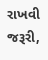રાખવી જરૂરી,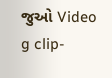જુઓ Video
g clip-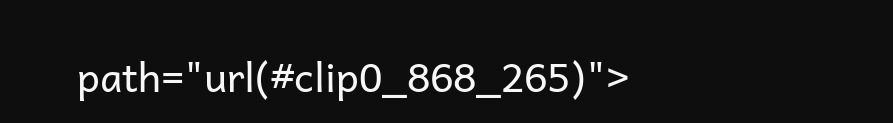path="url(#clip0_868_265)">